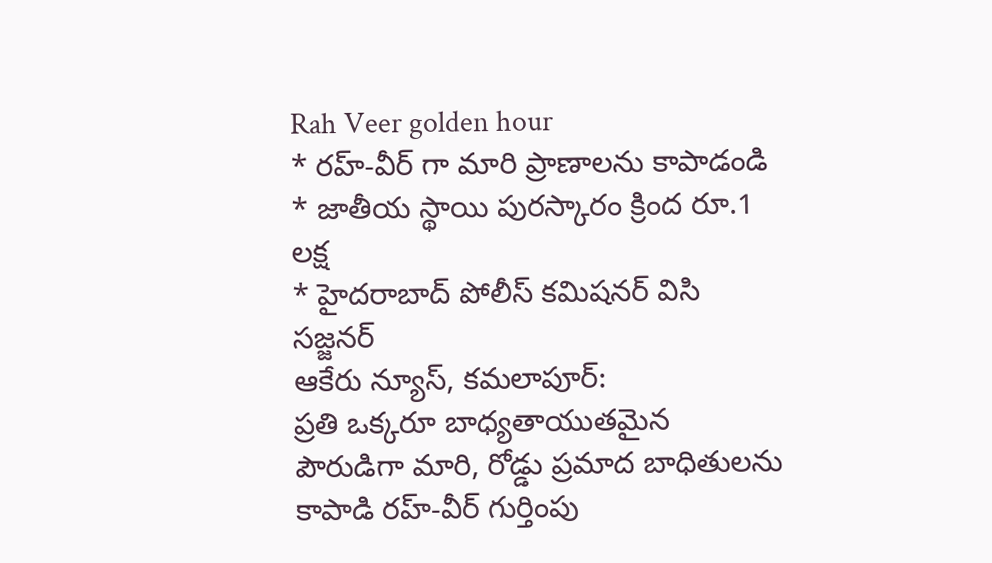Rah Veer golden hour
* రహ్-వీర్ గా మారి ప్రాణాలను కాపాడండి
* జాతీయ స్థాయి పురస్కారం క్రింద రూ.1 లక్ష
* హైదరాబాద్ పోలీస్ కమిషనర్ విసి సజ్జనర్
ఆకేరు న్యూస్, కమలాపూర్:
ప్రతి ఒక్కరూ బాధ్యతాయుతమైన పౌరుడిగా మారి, రోడ్డు ప్రమాద బాధితులను కాపాడి రహ్-వీర్ గుర్తింపు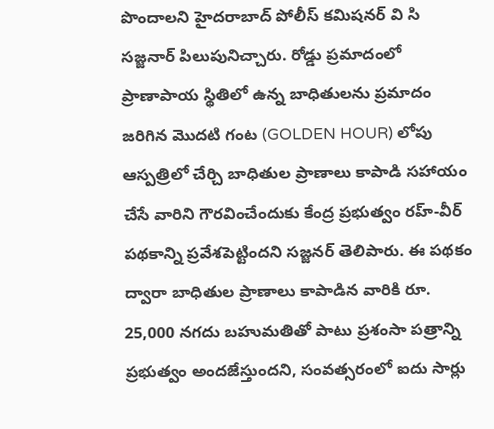పొందాలని హైదరాబాద్ పోలీస్ కమిషనర్ వి సి సజ్జనార్ పిలుపునిచ్చారు. రోడ్డు ప్రమాదంలో ప్రాణాపాయ స్థితిలో ఉన్న బాధితులను ప్రమాదం జరిగిన మొదటి గంట (GOLDEN HOUR) లోపు ఆస్పత్రిలో చేర్చి బాధితుల ప్రాణాలు కాపాడి సహాయం చేసే వారిని గౌరవించేందుకు కేంద్ర ప్రభుత్వం రహ్-వీర్ పథకాన్ని ప్రవేశపెట్టిందని సజ్జనర్ తెలిపారు. ఈ పథకం ద్వారా బాధితుల ప్రాణాలు కాపాడిన వారికి రూ. 25,000 నగదు బహుమతితో పాటు ప్రశంసా పత్రాన్ని ప్రభుత్వం అందజేస్తుందని, సంవత్సరంలో ఐదు సార్లు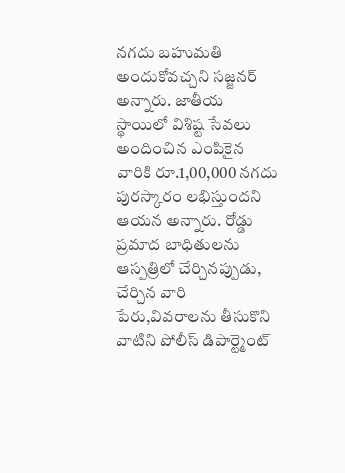నగదు బహుమతి అందుకోవచ్చని సజ్జనర్ అన్నారు. జాతీయ స్థాయిలో విశిష్ట సేవలు అందించిన ఎంపికైన వారికి రూ.1,00,000 నగదు పురస్కారం లభిస్తుందని ఆయన అన్నారు. రోడ్డు ప్రమాద బాధితులను ఆస్పత్రిలో చేర్చినప్పుడు, చేర్చిన వారి పేరు,వివరాలను తీసుకొని వాటిని పోలీస్ డిపార్ట్మెంట్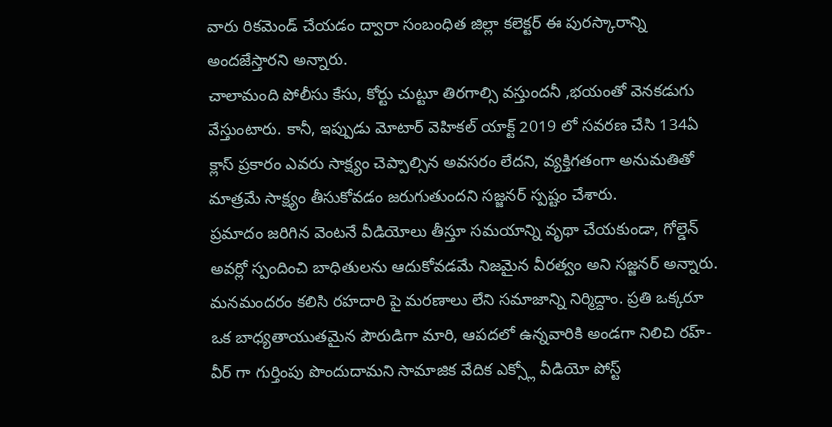వారు రికమెండ్ చేయడం ద్వారా సంబంధిత జిల్లా కలెక్టర్ ఈ పురస్కారాన్ని అందజేస్తారని అన్నారు.
చాలామంది పోలీసు కేసు, కోర్టు చుట్టూ తిరగాల్సి వస్తుందనీ ,భయంతో వెనకడుగు వేస్తుంటారు. కానీ, ఇప్పుడు మోటార్ వెహికల్ యాక్ట్ 2019 లో సవరణ చేసి 134ఏ క్లాస్ ప్రకారం ఎవరు సాక్ష్యం చెప్పాల్సిన అవసరం లేదని, వ్యక్తిగతంగా అనుమతితో మాత్రమే సాక్ష్యం తీసుకోవడం జరుగుతుందని సజ్జనర్ స్పష్టం చేశారు.
ప్రమాదం జరిగిన వెంటనే వీడియోలు తీస్తూ సమయాన్ని వృథా చేయకుండా, గోల్డెన్ అవర్లో స్పందించి బాధితులను ఆదుకోవడమే నిజమైన వీరత్వం అని సజ్జనర్ అన్నారు. మనమందరం కలిసి రహదారి పై మరణాలు లేని సమాజాన్ని నిర్మిద్దాం. ప్రతి ఒక్కరూ ఒక బాధ్యతాయుతమైన పౌరుడిగా మారి, ఆపదలో ఉన్నవారికి అండగా నిలిచి రహ్-వీర్ గా గుర్తింపు పొందుదామని సామాజిక వేదిక ఎక్స్లో వీడియో పోస్ట్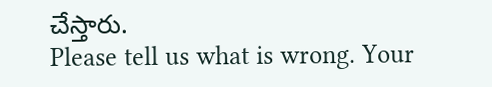చేస్తారు.
Please tell us what is wrong. Your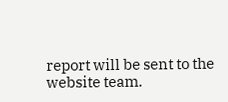report will be sent to the website team.